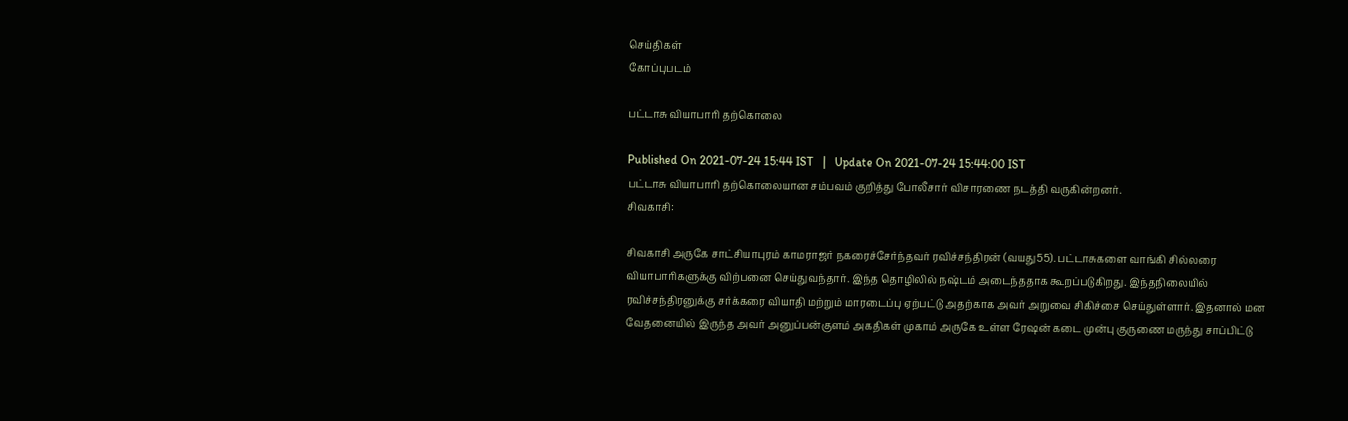செய்திகள்
கோப்புபடம்

பட்டாசு வியாபாரி தற்கொலை

Published On 2021-07-24 15:44 IST   |   Update On 2021-07-24 15:44:00 IST
பட்டாசு வியாபாரி தற்கொலையான சம்பவம் குறித்து போலீசார் விசாரணை நடத்தி வருகின்றனர்.
சிவகாசி:

சிவகாசி அருகே சாட்சியாபுரம் காமராஜர் நகரைச்சேர்ந்தவர் ரவிச்சந்திரன் (வயது55). பட்டாசுகளை வாங்கி சில்லரை வியாபாரிகளுக்கு விற்பனை செய்துவந்தார். இந்த தொழிலில் நஷ்டம் அடைந்ததாக கூறப்படுகிறது. இந்தநிலையில் ரவிச்சந்திரனுக்கு சர்க்கரை வியாதி மற்றும் மாரடைப்பு ஏற்பட்டு அதற்காக அவர் அறுவை சிகிச்சை செய்துள்ளார். இதனால் மன வேதனையில் இருந்த அவர் அனுப்பன்குளம் அகதிகள் முகாம் அருகே உள்ள ரேஷன் கடை முன்பு குருணை மருந்து சாப்பிட்டு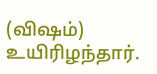(விஷம்) உயிரிழந்தார்.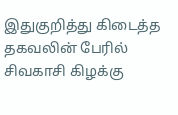இதுகுறித்து கிடைத்த தகவலின் பேரில் சிவகாசி கிழக்கு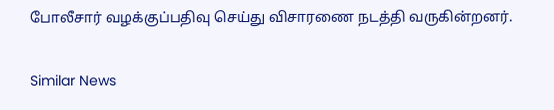போலீசார் வழக்குப்பதிவு செய்து விசாரணை நடத்தி வருகின்றனர்.

Similar News